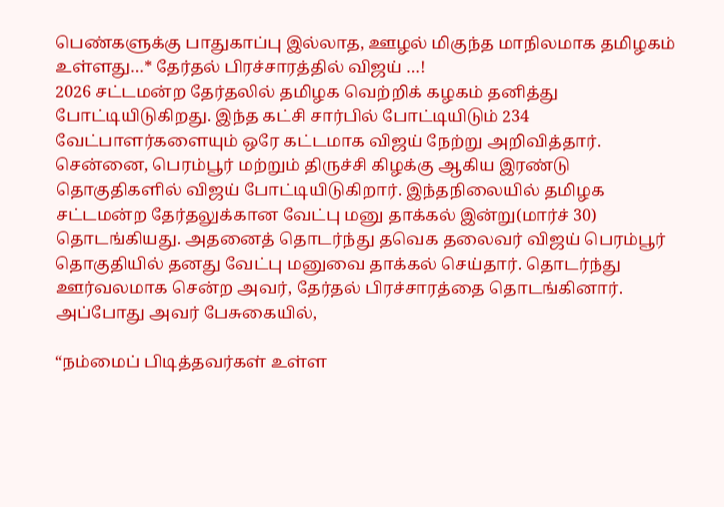பெண்களுக்கு பாதுகாப்பு இல்லாத, ஊழல் மிகுந்த மாநிலமாக தமிழகம் உள்ளது…* தேர்தல் பிரச்சாரத்தில் விஜய் …!
2026 சட்டமன்ற தேர்தலில் தமிழக வெற்றிக் கழகம் தனித்து போட்டியிடுகிறது. இந்த கட்சி சார்பில் போட்டியிடும் 234 வேட்பாளர்களையும் ஒரே கட்டமாக விஜய் நேற்று அறிவித்தார். சென்னை, பெரம்பூர் மற்றும் திருச்சி கிழக்கு ஆகிய இரண்டு தொகுதிகளில் விஜய் போட்டியிடுகிறார். இந்தநிலையில் தமிழக சட்டமன்ற தேர்தலுக்கான வேட்பு மனு தாக்கல் இன்று(மார்ச் 30) தொடங்கியது. அதனைத் தொடர்ந்து தவெக தலைவர் விஜய் பெரம்பூர் தொகுதியில் தனது வேட்பு மனுவை தாக்கல் செய்தார். தொடர்ந்து ஊர்வலமாக சென்ற அவர், தேர்தல் பிரச்சாரத்தை தொடங்கினார். அப்போது அவர் பேசுகையில்,

“நம்மைப் பிடித்தவர்கள் உள்ள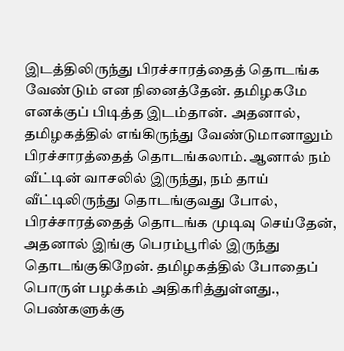இடத்திலிருந்து பிரச்சாரத்தைத் தொடங்க வேண்டும் என நினைத்தேன். தமிழகமே எனக்குப் பிடித்த இடம்தான். அதனால், தமிழகத்தில் எங்கிருந்து வேண்டுமானாலும் பிரச்சாரத்தைத் தொடங்கலாம். ஆனால் நம் வீட்டின் வாசலில் இருந்து, நம் தாய் வீட்டிலிருந்து தொடங்குவது போல், பிரச்சாரத்தைத் தொடங்க முடிவு செய்தேன், அதனால் இங்கு பெரம்பூரில் இருந்து தொடங்குகிறேன். தமிழகத்தில் போதைப் பொருள் பழக்கம் அதிகரித்துள்ளது., பெண்களுக்கு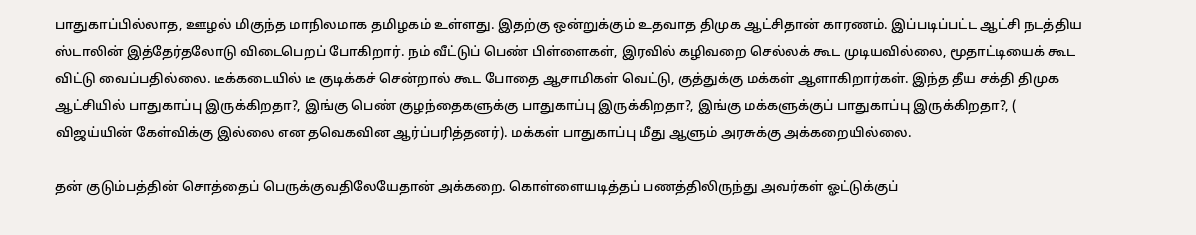பாதுகாப்பில்லாத, ஊழல் மிகுந்த மாநிலமாக தமிழகம் உள்ளது. இதற்கு ஒன்றுக்கும் உதவாத திமுக ஆட்சிதான் காரணம். இப்படிப்பட்ட ஆட்சி நடத்திய ஸ்டாலின் இத்தேர்தலோடு விடைபெறப் போகிறார். நம் வீட்டுப் பெண் பிள்ளைகள், இரவில் கழிவறை செல்லக் கூட முடியவில்லை, மூதாட்டியைக் கூட விட்டு வைப்பதில்லை. டீக்கடையில் டீ குடிக்கச் சென்றால் கூட போதை ஆசாமிகள் வெட்டு, குத்துக்கு மக்கள் ஆளாகிறார்கள். இந்த தீய சக்தி திமுக ஆட்சியில் பாதுகாப்பு இருக்கிறதா?, இங்கு பெண் குழந்தைகளுக்கு பாதுகாப்பு இருக்கிறதா?, இங்கு மக்களுக்குப் பாதுகாப்பு இருக்கிறதா?, ( விஜய்யின் கேள்விக்கு இல்லை என தவெகவின ஆர்ப்பரித்தனர்). மக்கள் பாதுகாப்பு மீது ஆளும் அரசுக்கு அக்கறையில்லை.

தன் குடும்பத்தின் சொத்தைப் பெருக்குவதிலேயேதான் அக்கறை. கொள்ளையடித்தப் பணத்திலிருந்து அவர்கள் ஓட்டுக்குப்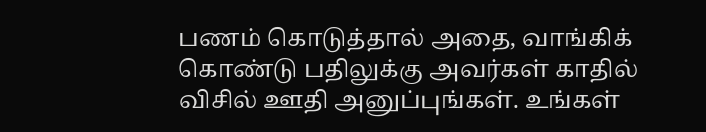பணம் கொடுத்தால் அதை, வாங்கிக் கொண்டு பதிலுக்கு அவர்கள் காதில் விசில் ஊதி அனுப்புங்கள். உங்கள்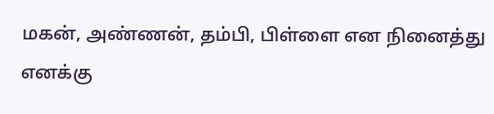மகன், அண்ணன், தம்பி, பிள்ளை என நினைத்து எனக்கு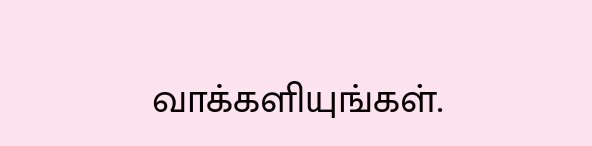வாக்களியுங்கள்.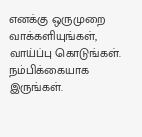எனக்கு ஒருமுறை வாக்களியுங்கள், வாய்ப்பு கொடுங்கள். நம்பிக்கையாக இருங்கள்.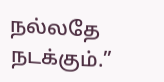நல்லதே நடக்கும்.”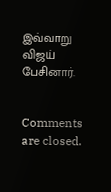இவ்வாறு விஜய் பேசினார்.


Comments are closed.